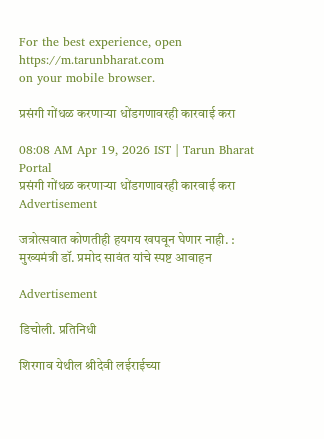For the best experience, open
https://m.tarunbharat.com
on your mobile browser.

प्रसंगी गोंधळ करणाऱ्या धोंडगणावरही कारवाई करा

08:08 AM Apr 19, 2026 IST | Tarun Bharat Portal
प्रसंगी गोंधळ करणाऱ्या धोंडगणावरही कारवाई करा
Advertisement

जत्रोत्सवात कोणतीही हयगय खपवून घेणार नाही. : मुख्यमंत्री डॉ. प्रमोद सावंत यांचे स्पष्ट आवाहन

Advertisement

डिचोली. प्रतिनिधी

शिरगाव येथील श्रीदेवी लईराईच्या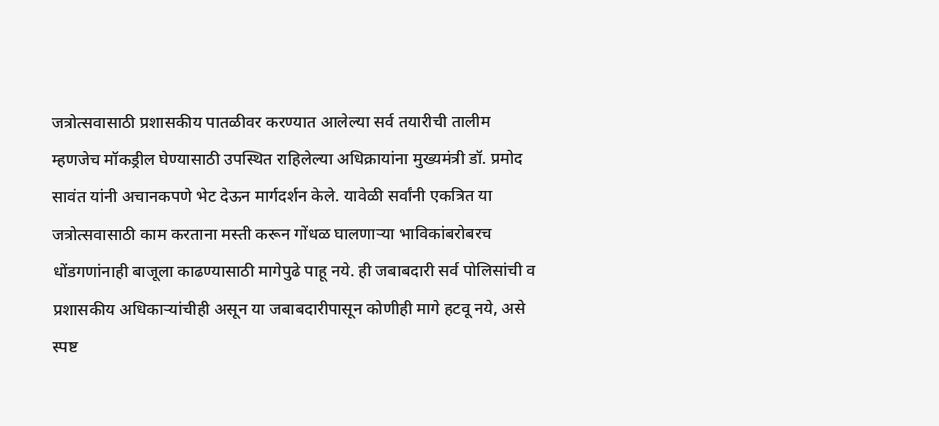जत्रोत्सवासाठी प्रशासकीय पातळीवर करण्यात आलेल्या सर्व तयारीची तालीम म्हणजेच मॉकड्रील घेण्यासाठी उपस्थित राहिलेल्या अधिक्रायांना मुख्यमंत्री डॉ. प्रमोद सावंत यांनी अचानकपणे भेट देऊन मार्गदर्शन केले. यावेळी सर्वांनी एकत्रित या जत्रोत्सवासाठी काम करताना मस्ती करून गोंधळ घालणाऱ्या भाविकांबरोबरच धोंडगणांनाही बाजूला काढण्यासाठी मागेपुढे पाहू नये. ही जबाबदारी सर्व पोलिसांची व प्रशासकीय अधिकाऱ्यांचीही असून या जबाबदारीपासून कोणीही मागे हटवू नये, असे स्पष्ट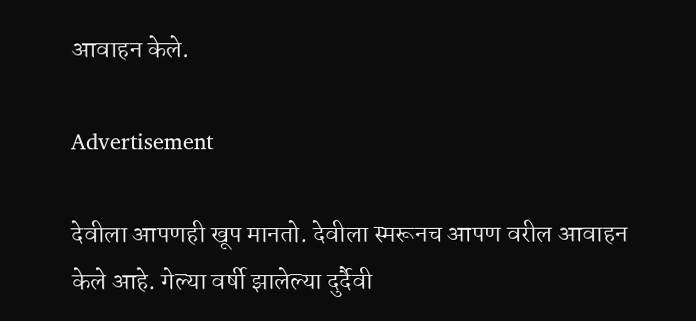आवाहन केले.

Advertisement

देवीला आपणही खूप मानतो. देवीला स्मरूनच आपण वरील आवाहन केले आहे. गेल्या वर्षी झालेल्या दुर्दैवी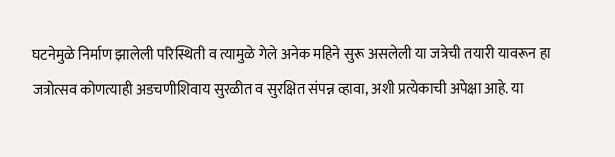घटनेमुळे निर्माण झालेली परिस्थिती व त्यामुळे गेले अनेक महिने सुरू असलेली या जत्रेची तयारी यावरून हा जत्रोत्सव कोणत्याही अडचणीशिवाय सुरळीत व सुरक्षित संपन्न व्हावा, अशी प्रत्येकाची अपेक्षा आहे. या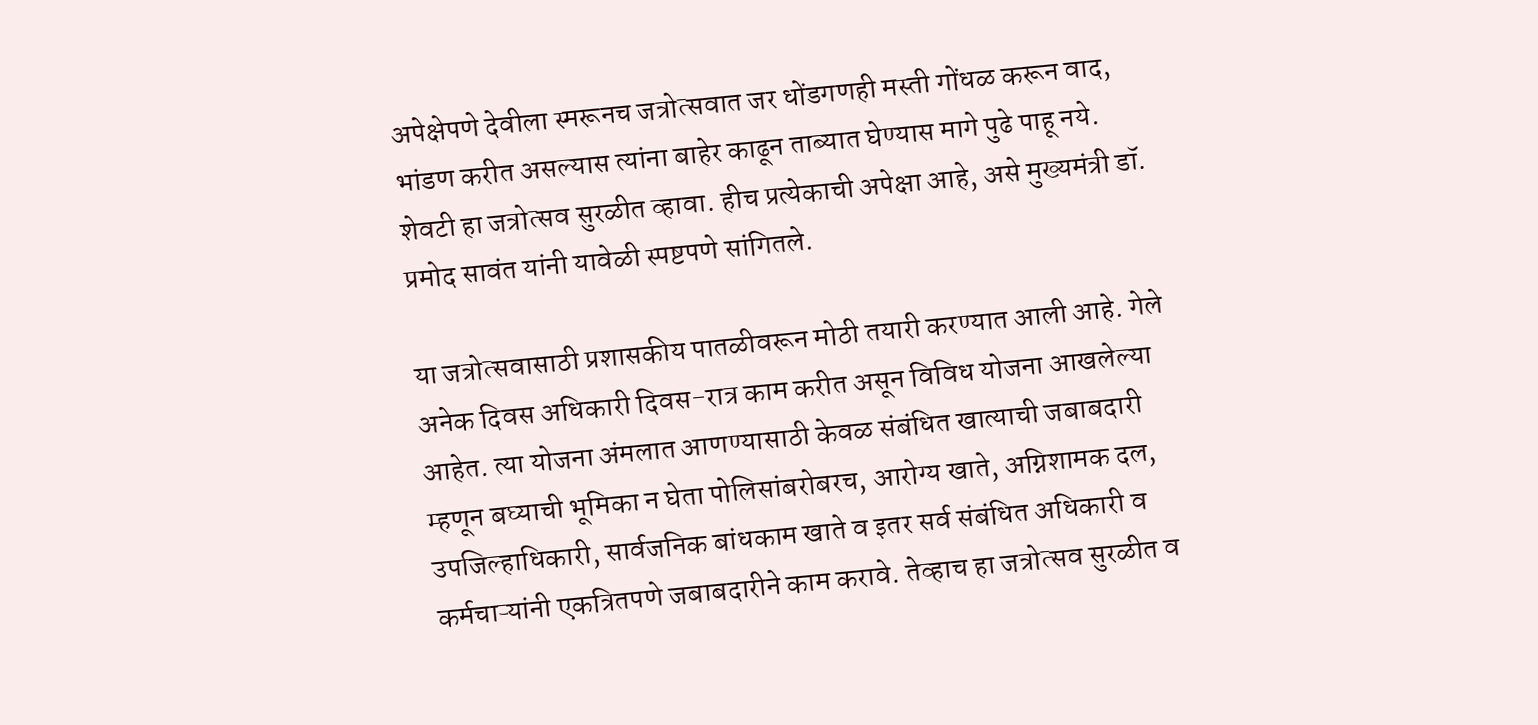अपेक्षेपणे देवीला स्मरूनच जत्रोत्सवात जर धोंडगणही मस्ती गोंधळ करून वाद, भांडण करीत असल्यास त्यांना बाहेर काढून ताब्यात घेण्यास मागे पुढे पाहू नये. शेवटी हा जत्रोत्सव सुरळीत व्हावा. हीच प्रत्येकाची अपेक्षा आहे, असे मुख्यमंत्री डॉ. प्रमोद सावंत यांनी यावेळी स्पष्टपणे सांगितले.

या जत्रोत्सवासाठी प्रशासकीय पातळीवरून मोठी तयारी करण्यात आली आहे. गेले अनेक दिवस अधिकारी दिवस-रात्र काम करीत असून विविध योजना आखलेल्या आहेत. त्या योजना अंमलात आणण्यासाठी केवळ संबंधित खात्याची जबाबदारी म्हणून बघ्याची भूमिका न घेता पोलिसांबरोबरच, आरोग्य खाते, अग्निशामक दल, उपजिल्हाधिकारी, सार्वजनिक बांधकाम खाते व इतर सर्व संबंधित अधिकारी व कर्मचाऱ्यांनी एकत्रितपणे जबाबदारीने काम करावे. तेव्हाच हा जत्रोत्सव सुरळीत व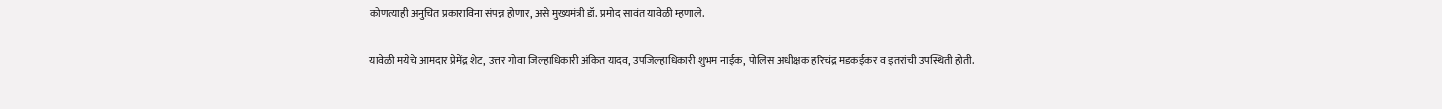कोणत्याही अनुचित प्रकाराविना संपन्न होणार, असे मुख्यमंत्री डॉ. प्रमोद सावंत यावेळी म्हणाले.

यावेळी मयेचे आमदार प्रेमेंद्र शेट, उत्तर गोवा जिल्हाधिकारी अंकित यादव, उपजिल्हाधिकारी शुभम नाईक, पोलिस अधीक्षक हरिचंद्र मडकईकर व इतरांची उपस्थिती होती.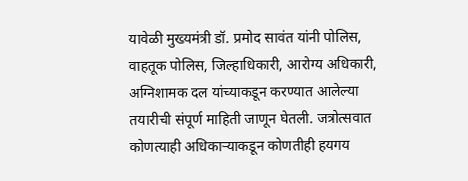यावेळी मुख्यमंत्री डॉ. प्रमोद सावंत यांनी पोलिस, वाहतूक पोलिस, जिल्हाधिकारी, आरोग्य अधिकारी, अग्निशामक दल यांच्याकडून करण्यात आलेल्या तयारीची संपूर्ण माहिती जाणून घेतली. जत्रोत्सवात कोणत्याही अधिकाऱ्याकडून कोणतीही हयगय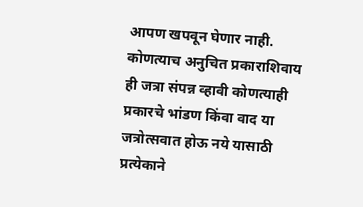आपण खपवून घेणार नाही. कोणत्याच अनुचित प्रकाराशिवाय ही जत्रा संपन्न व्हावी कोणत्याही प्रकारचे भांडण किंवा वाद या जत्रोत्सवात होऊ नये यासाठी प्रत्येकाने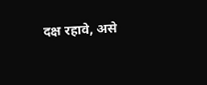दक्ष रहावे, असे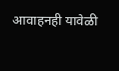आवाहनही यावेळी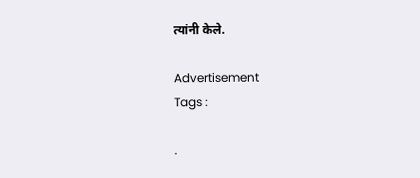त्यांनी केले.

Advertisement
Tags :

.